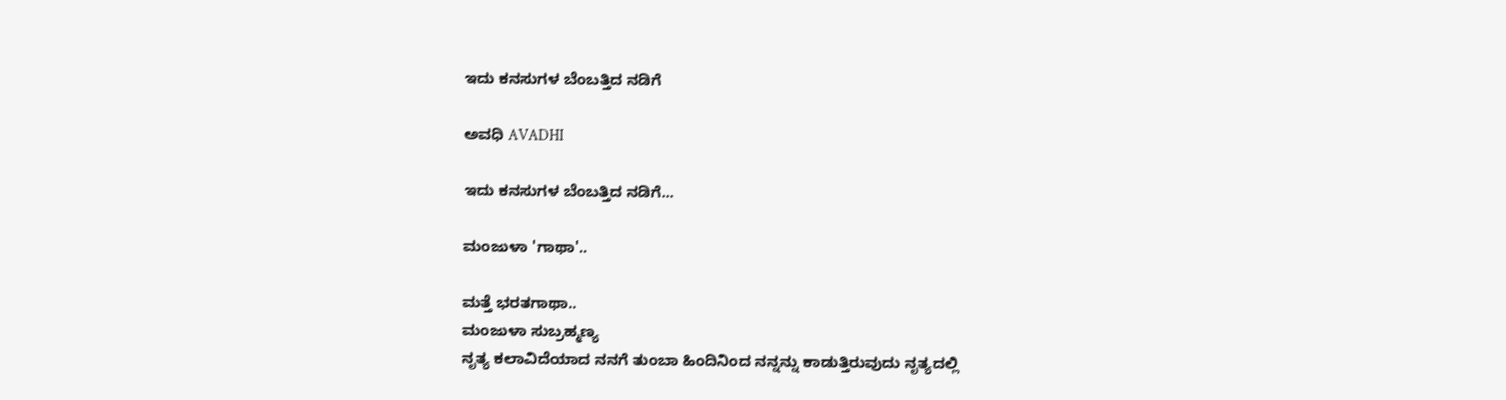ಇದು ಕನಸುಗಳ ಬೆಂಬತ್ತಿದ ನಡಿಗೆ‍

ಅವಧಿ AVADHI

ಇದು ಕನಸುಗಳ ಬೆಂಬತ್ತಿದ ನಡಿಗೆ...

ಮಂಜುಳಾ 'ಗಾಥಾ'..

ಮತ್ತೆ ಭರತಗಾಥಾ..
ಮಂಜುಳಾ ಸುಬ್ರಹ್ಮಣ್ಯ
ನೃತ್ಯ ಕಲಾವಿದೆಯಾದ ನನಗೆ ತುಂಬಾ ಹಿಂದಿನಿಂದ ನನ್ನನ್ನು ಕಾಡುತ್ತಿರುವುದು ನೃತ್ಯದಲ್ಲಿ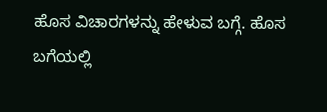ಹೊಸ ವಿಚಾರಗಳನ್ನು ಹೇಳುವ ಬಗ್ಗೆ. ಹೊಸ ಬಗೆಯಲ್ಲಿ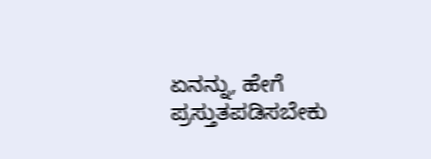ಏನನ್ನು, ಹೇಗೆ ಪ್ರಸ್ತುತಪಡಿಸಬೇಕು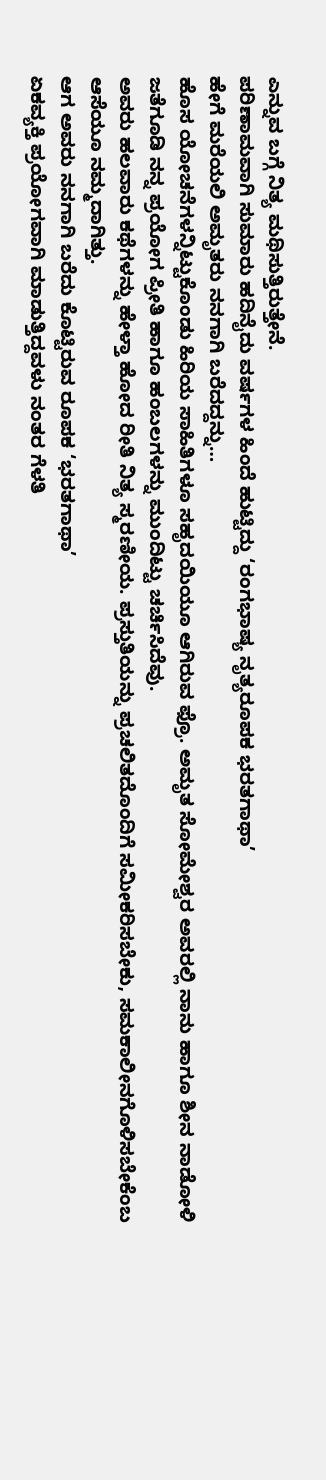ಎನ್ನುವ ಬಗ್ಗೆ ನಿತ್ಯ ಮಥಿಸುತ್ತಿರುತ್ತೇನೆ.
ಪರಿಣಾಮವಾಗಿ ಸುಮಾರು ಹದಿನೈದು ವರ್ಷಗಳ ಹಿಂದೆ ಹುಟ್ಟಿದ್ದು ‘ರಂಗಭಾಷ್ಯ ನೃತ್ಯರೂಪಕ ಭರತಗಾಥಾ’
ಹೇಗೆ ಮರೆಯಲಿ ಅಮೃತರು ನನಗಾಗಿ ಬರೆದದ್ದನ್ನು…
ಹೊಸ ಯೋಚನೆಗಳನ್ನಿಟ್ಟುಕೊಂಡು ಹಿರಿಯ ಸಾಹಿತಿಗಳೂ ಸಹೃದಯಿಯೂ ಆಗಿರುವ ಫ್ರೊ. ಅಮೃತ ಸೋಮೇಶ್ವರ ಅವರಲ್ಲಿ ನಾನು‌ ಹಾಗೂ ಶೀನ‌ ನಾಡೋಳಿ ಜತೆಗೂಡಿ ನನ್ನ ಪ್ರಯೋಗ ಪ್ರೀತಿ ಹಾಗೂ ಹಂಬಲಗಳನ್ನು ಮುಂದಿಟ್ಟು ಚರ್ಚಿಸಿದೆವು.
ಅವರು ಹಲವಾರು ಕಥೆಗಳನ್ನು ಹೇಳ್ತಾ ಹೋದ ರೀತಿ ನಿತ್ಯ ಸ್ಮರಣೀಯ. ಪ್ರಸ್ತುತಿಯನ್ನು ಪ್ರಚಲಿತದೊಂದಿಗೆ ಸಮೀಕರಿಸಬೇಕು, ಸಮಕಾಲೀನಗೊಳಿಸಬೇಕೆಂಬ ಆಸೆಯೂ ನಮ್ಮದಾಗಿತ್ತು.
ಆಗ ಅವರು ನನಗಾಗಿ ಬರೆದು ಕೊಟ್ಟಿರುವ ರೂಪಕ ‘ಭರತಗಾಥಾ’
ಏಕವ್ಯಕ್ತಿ ಪ್ರಯೋಗವಾಗಿ ಮಾಡುತ್ತಿದ್ದವಳು ನಂತರ ಗೆಳತಿ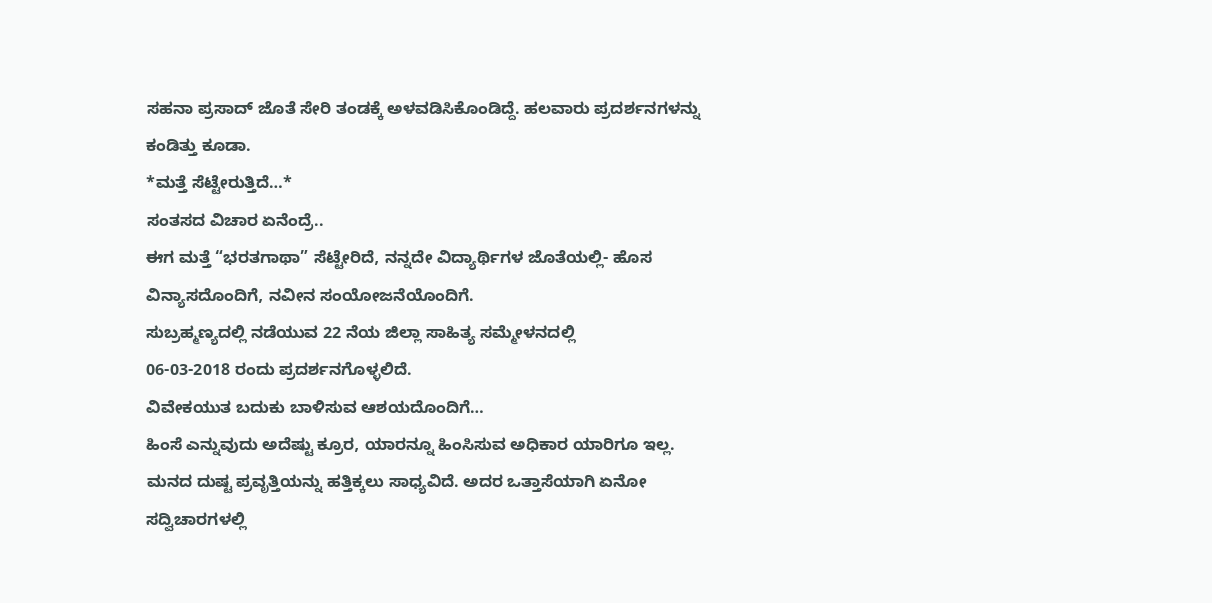ಸಹನಾ ಪ್ರಸಾದ್ ಜೊತೆ ಸೇರಿ ತಂಡಕ್ಕೆ ಅಳವಡಿಸಿಕೊಂಡಿದ್ದೆ. ಹಲವಾರು ಪ್ರದರ್ಶನಗಳನ್ನು ಕಂಡಿತ್ತು ಕೂಡಾ.
*ಮತ್ತೆ ಸೆಟ್ಟೇರುತ್ತಿದೆ…*
ಸಂತಸದ ವಿಚಾರ ಏನೆಂದ್ರೆ..
ಈಗ ಮತ್ತೆ “ಭರತಗಾಥಾ” ಸೆಟ್ಟೇರಿದೆ, ನನ್ನದೇ ವಿದ್ಯಾರ್ಥಿಗಳ ಜೊತೆಯಲ್ಲಿ- ಹೊಸ ವಿನ್ಯಾಸದೊಂದಿಗೆ, ನವೀನ ಸಂಯೋಜನೆಯೊಂದಿಗೆ.
ಸುಬ್ರಹ್ಮಣ್ಯದಲ್ಲಿ ನಡೆಯುವ 22 ನೆಯ ಜಿಲ್ಲಾ ಸಾಹಿತ್ಯ ಸಮ್ಮೇಳನದಲ್ಲಿ
06-03-2018 ರಂದು ಪ್ರದರ್ಶನಗೊಳ್ಳಲಿದೆ.
ವಿವೇಕಯುತ ಬದುಕು ಬಾಳಿಸುವ ಆಶಯದೊಂದಿಗೆ…
ಹಿಂಸೆ ಎನ್ನುವುದು ಅದೆಷ್ಟು ಕ್ರೂರ, ಯಾರನ್ನೂ ಹಿಂಸಿಸುವ ಅಧಿಕಾರ ಯಾರಿಗೂ ಇಲ್ಲ. ಮನದ ದುಷ್ಟ ಪ್ರವೃತ್ತಿಯನ್ನು ಹತ್ತಿಕ್ಕಲು ಸಾಧ್ಯವಿದೆ. ಅದರ ಒತ್ತಾಸೆಯಾಗಿ ಏನೋ ಸದ್ವಿಚಾರಗಳಲ್ಲಿ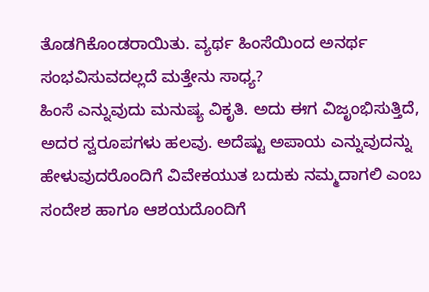ತೊಡಗಿಕೊಂಡರಾಯಿತು. ವ್ಯರ್ಥ ಹಿಂಸೆಯಿಂದ ಅನರ್ಥ ಸಂಭವಿಸುವದಲ್ಲದೆ ಮತ್ತೇನು ಸಾಧ್ಯ?
ಹಿಂಸೆ ಎನ್ನುವುದು ಮನುಷ್ಯ ವಿಕೃತಿ. ಅದು ಈಗ ವಿಜೃಂಭಿಸುತ್ತಿದೆ, ಅದರ ಸ್ವರೂಪಗಳು ಹಲವು. ಅದೆಷ್ಟು ಅಪಾಯ ಎನ್ನುವುದನ್ನು ಹೇಳುವುದರೊಂದಿಗೆ ವಿವೇಕಯುತ ಬದುಕು ನಮ್ಮದಾಗಲಿ ಎಂಬ ಸಂದೇಶ ಹಾಗೂ ಆಶಯದೊಂದಿಗೆ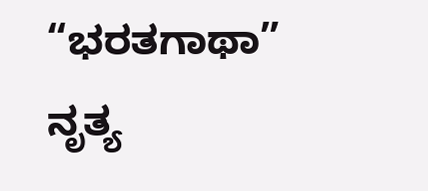“ಭರತಗಾಥಾ” ನೃತ್ಯ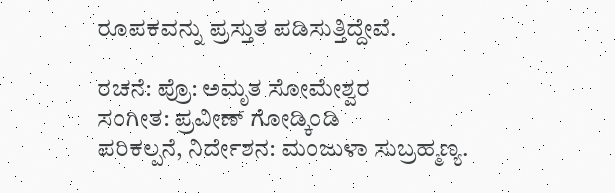ರೂಪಕವನ್ನು ಪ್ರಸ್ತುತ ಪಡಿಸುತ್ತಿದ್ದೇವೆ.

ರಚನೆ: ಪ್ರೊ: ಅಮೃತ ಸೋಮೇಶ್ವರ
ಸಂಗೀತ: ಪ್ರವೀಣ್ ಗೋಡ್ಕಿಂಡಿ
ಪರಿಕಲ್ಪನೆ, ನಿರ್ದೇಶನ: ಮಂಜುಳಾ ಸುಬ್ರಹ್ಮಣ್ಯ.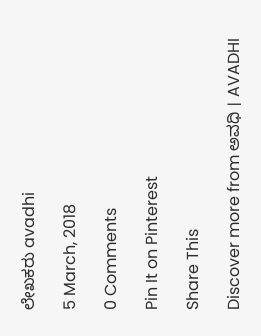ಲೇಖಕರು avadhi

5 March, 2018

0 Comments

Pin It on Pinterest

Share This

Discover more from ಅವಧಿ । AVADHI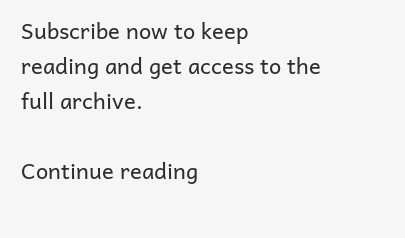Subscribe now to keep reading and get access to the full archive.

Continue reading